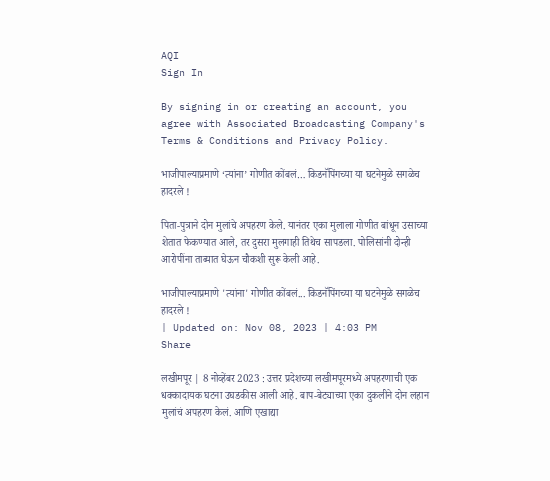AQI
Sign In

By signing in or creating an account, you agree with Associated Broadcasting Company's Terms & Conditions and Privacy Policy.

भाजीपाल्याप्रमाणे ‘त्यांना’ गोणीत कोंबलं… किडनॅपिंगच्या या घटनेमुळे सगळेच हादरले !

पिता-पुत्राने दोन मुलांचे अपहरण केले. यानंतर एका मुलाला गोणीत बांधून उसाच्या शेतात फेकण्यात आले, तर दुसरा मुलगाही तिथेच सापडला. पोलिसांनी दोन्ही आरोपींना ताब्यात घेऊन चौकशी सुरू केली आहे.

भाजीपाल्याप्रमाणे 'त्यांना' गोणीत कोंबलं... किडनॅपिंगच्या या घटनेमुळे सगळेच हादरले !
| Updated on: Nov 08, 2023 | 4:03 PM
Share

लखीमपूर | 8 नोव्हेंबर 2023 : उत्तर प्रदेशच्या लखीमपूरमध्ये अपहरणाची एक धक्कादायक घटना उघडकीस आली आहे. बाप-बेट्याच्या एका दुकलीने दोन लहान मुलांचं अपहरण केलं. आणि एखाद्या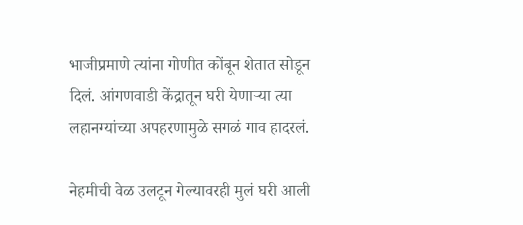भाजीप्रमाणे त्यांना गोणीत कोंबून शेतात सोडून दिलं. आंगणवाडी केंद्रातून घरी येणाऱ्या त्या लहानग्यांच्या अपहरणामुळे सगळं गाव हादरलं.

नेहमीची वेळ उलटून गेल्यावरही मुलं घरी आली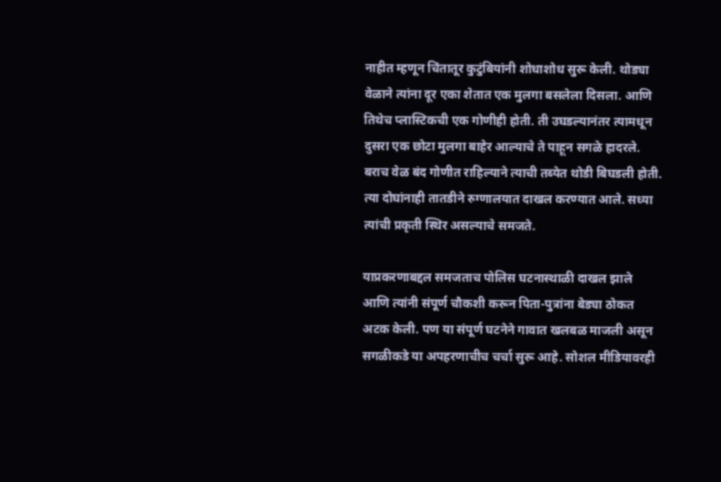नाहीत म्हणून चिंतातूर कुटुंबियांनी शोधाशोध सुरू केली. थोड्या वेळाने त्यांना दूर एका शेतात एक मुलगा बसलेला दिसला. आणि तिथेच प्लास्टिकची एक गोणीही होती. ती उघडल्यानंतर त्यामधून दुसरा एक छोटा मुलगा बाहेर आल्याचे ते पाहून सगळे हादरले. बराच वेळ बंद गोणीत राहिल्याने त्याची तब्येत थोडी बिघडली होती. त्या दोघांनाही तातडीने रुग्णालयात दाखल करण्यात आले. सध्या त्यांची प्रकृती स्थिर असल्याचे समजते.

याप्रकरणाबद्दल समजताच पोलिस घटनास्थाळी दाखल झाले आणि त्यांनी संपूर्ण चौकशी करून पिता-पुत्रांना बेड्या ठोकत अटक केली. पण या संपूर्ण घटनेने गावात खलबळ माजली असून सगळीकडे या अपहरणाचीच चर्चा सुरू आहे. सोशल मीडियावरही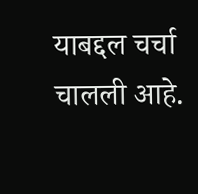याबद्दल चर्चा चालली आहे.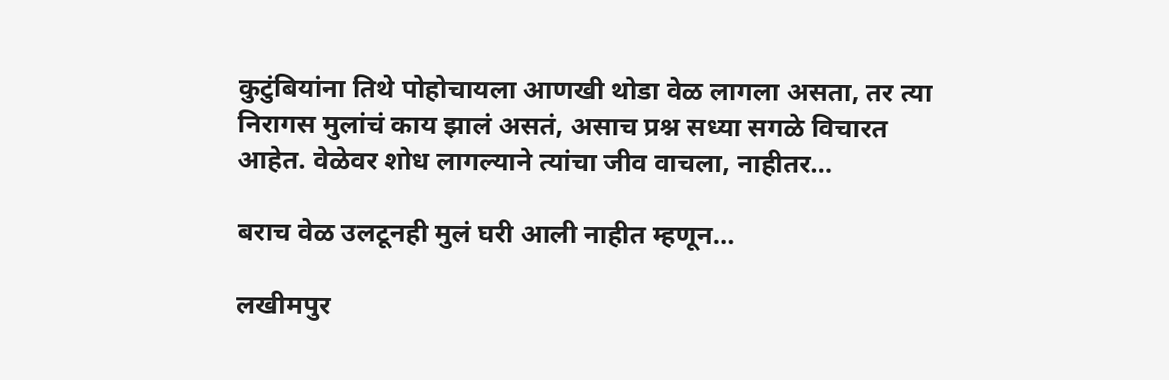कुटुंबियांना तिथे पोहोचायला आणखी थोडा वेळ लागला असता, तर त्या निरागस मुलांचं काय झालं असतं, असाच प्रश्न सध्या सगळे विचारत आहेत. वेळेवर शोध लागल्याने त्यांचा जीव वाचला, नाहीतर…

बराच वेळ उलटूनही मुलं घरी आली नाहीत म्हणून…

लखीमपुर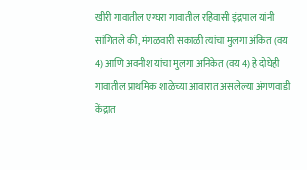खीरी गावातील एग्घरा गावातील रहिवासी इंद्रपाल यांनी सांगितले की, मंगळवारी सकाळी त्यांचा मुलगा अंकित (वय 4) आणि अवनीश यांचा मुलगा अनिकेत (वय 4) हे दोघेही गावातील प्राथमिक शाळेच्या आवारात असलेल्या अंगणवाडी केंद्रात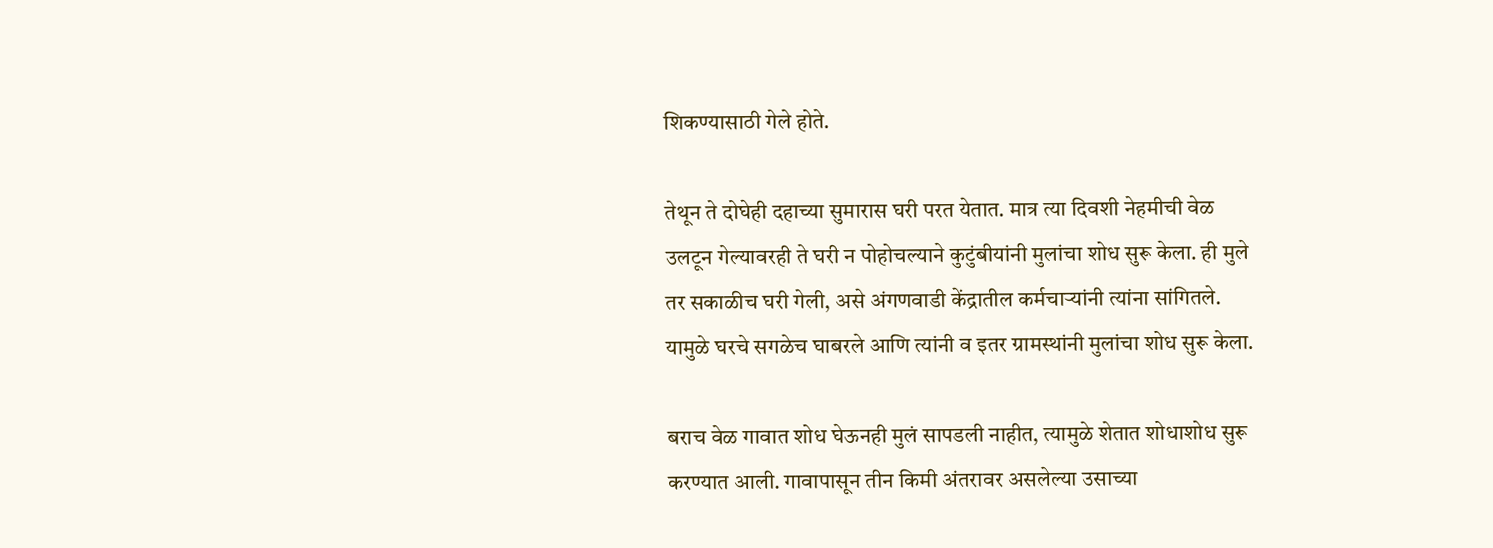शिकण्यासाठी गेले होते.

तेथून ते दोघेही दहाच्या सुमारास घरी परत येतात. मात्र त्या दिवशी नेहमीची वेळ उलटून गेल्यावरही ते घरी न पोहोचल्याने कुटुंबीयांनी मुलांचा शोध सुरू केला. ही मुले तर सकाळीच घरी गेली, असे अंगणवाडी केंद्रातील कर्मचाऱ्यांनी त्यांना सांगितले. यामुळे घरचे सगळेच घाबरले आणि त्यांनी व इतर ग्रामस्थांनी मुलांचा शोध सुरू केला.

बराच वेळ गावात शोध घेऊनही मुलं सापडली नाहीत, त्यामुळे शेतात शोधाशोध सुरू करण्यात आली. गावापासून तीन किमी अंतरावर असलेल्या उसाच्या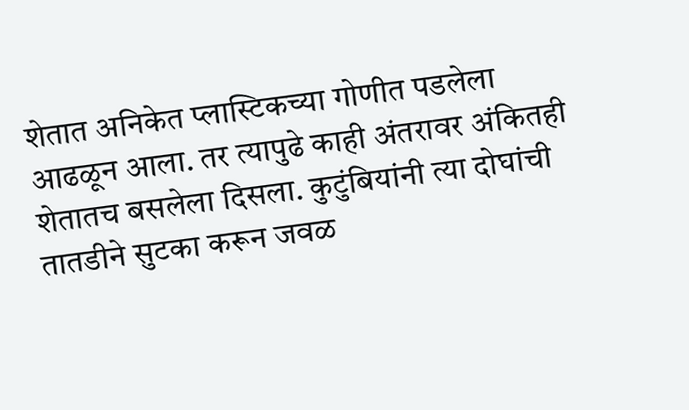शेतात अनिकेत प्लास्टिकच्या गोणीत पडलेला आढळून आला. तर त्यापुढे काही अंतरावर अंकितही शेतातच बसलेला दिसला. कुटुंबियांनी त्या दोघांची तातडीने सुटका करून जवळ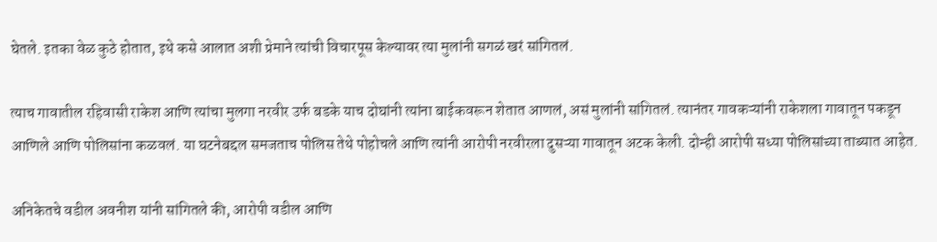घेतले. इतका वेळ कुठे होतात, इथे कसे आलात अशी प्रेमाने त्यांची विचारपूस केल्यावर त्या मुलांनी सगळं खरं सांगितलं.

त्याच गावातील रहिवासी राकेश आणि त्यांचा मुलगा नरवीर उर्फ बडके याच दोघांनी त्यांना बाईकवरून शेतात आणलं, असं मुलांनी सांगितलं. त्यानंतर गावकऱ्यांनी राकेशला गावातून पकडून आणिले आणि पोलिसांना कळवलं. या घटनेबद्दल समजताच पोलिस तेथे पोहोचले आणि त्यांनी आरोपी नरवीरला दुसऱ्या गावातून अटक केली. दोन्ही आरोपी सध्या पोलिसांच्या ताब्यात आहेत.

अनिकेतचे वडील अवनीश यांनी सांगितले की, आरोपी वडील आणि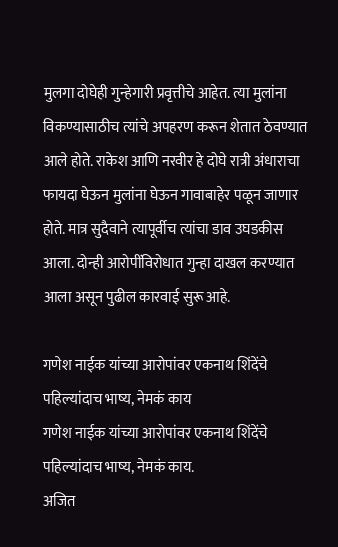मुलगा दोघेही गुन्हेगारी प्रवृत्तीचे आहेत. त्या मुलांना विकण्यासाठीच त्यांचे अपहरण करून शेतात ठेवण्यात आले होते. राकेश आणि नरवीर हे दोघे रात्री अंधाराचा फायदा घेऊन मुलांना घेऊन गावाबाहेर पळून जाणार होते. मात्र सुदैवाने त्यापूर्वीच त्यांचा डाव उघडकीस आला. दोन्ही आरोपींविरोधात गुन्हा दाखल करण्यात आला असून पुढील कारवाई सुरू आहे.

गणेश नाईक यांच्या आरोपांवर एकनाथ शिंदेंचे पहिल्यांदाच भाष्य, नेमकं काय
गणेश नाईक यांच्या आरोपांवर एकनाथ शिंदेंचे पहिल्यांदाच भाष्य, नेमकं काय.
अजित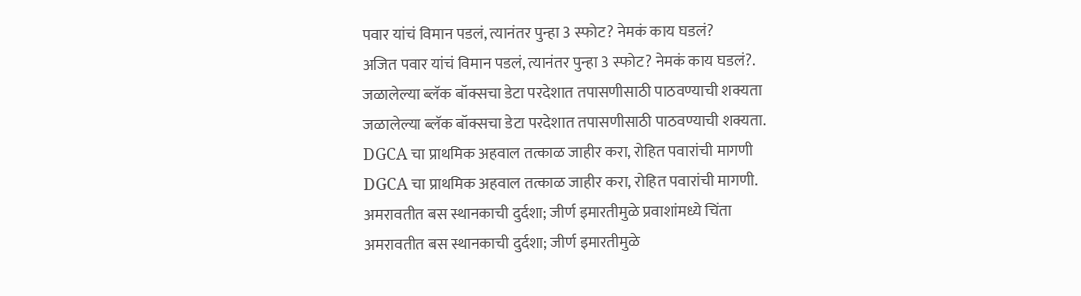पवार यांचं विमान पडलं, त्यानंतर पुन्हा 3 स्फोट? नेमकं काय घडलं?
अजित पवार यांचं विमान पडलं, त्यानंतर पुन्हा 3 स्फोट? नेमकं काय घडलं?.
जळालेल्या ब्लॅक बॉक्सचा डेटा परदेशात तपासणीसाठी पाठवण्याची शक्यता
जळालेल्या ब्लॅक बॉक्सचा डेटा परदेशात तपासणीसाठी पाठवण्याची शक्यता.
DGCA चा प्राथमिक अहवाल तत्काळ जाहीर करा, रोहित पवारांची मागणी
DGCA चा प्राथमिक अहवाल तत्काळ जाहीर करा, रोहित पवारांची मागणी.
अमरावतीत बस स्थानकाची दुर्दशा; जीर्ण इमारतीमुळे प्रवाशांमध्ये चिंता
अमरावतीत बस स्थानकाची दुर्दशा; जीर्ण इमारतीमुळे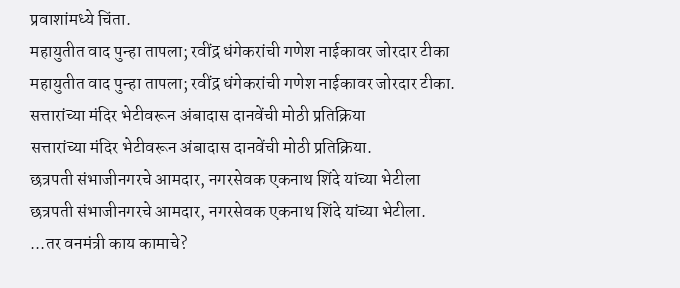प्रवाशांमध्ये चिंता.
महायुतीत वाद पुन्हा तापला; रवींद्र धंगेकरांची गणेश नाईकावर जोरदार टीका
महायुतीत वाद पुन्हा तापला; रवींद्र धंगेकरांची गणेश नाईकावर जोरदार टीका.
सत्तारांच्या मंदिर भेटीवरून अंबादास दानवेंची मोठी प्रतिक्रिया
सत्तारांच्या मंदिर भेटीवरून अंबादास दानवेंची मोठी प्रतिक्रिया.
छत्रपती संभाजीनगरचे आमदार, नगरसेवक एकनाथ शिंदे यांच्या भेटीला
छत्रपती संभाजीनगरचे आमदार, नगरसेवक एकनाथ शिंदे यांच्या भेटीला.
...तर वनमंत्री काय कामाचे?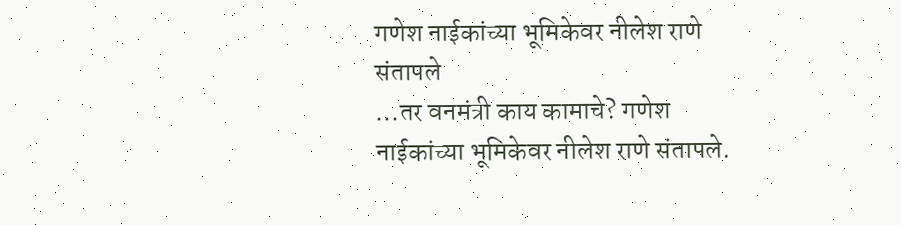गणेश नाईकांच्या भूमिकेवर नीलेश राणे संतापले
...तर वनमंत्री काय कामाचे? गणेश नाईकांच्या भूमिकेवर नीलेश राणे संतापले.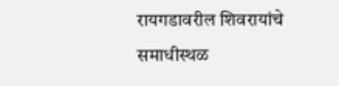रायगडावरील शिवरायांचे समाधीस्थळ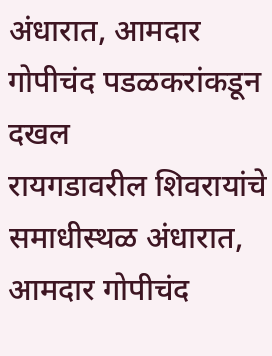अंधारात, आमदार गोपीचंद पडळकरांकडून दखल
रायगडावरील शिवरायांचे समाधीस्थळ अंधारात, आमदार गोपीचंद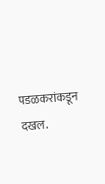पडळकरांकडून दखल.